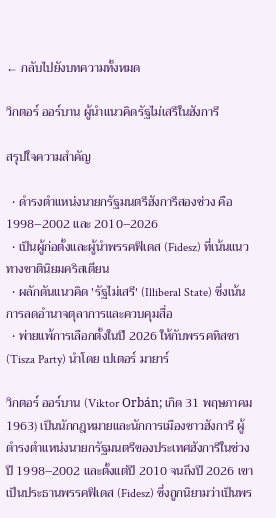← กลับไปยังบทความทั้งหมด

วิกตอร์ ออร์บาน ผู้นำแนวคิดรัฐไม่เสรีในฮังการี

สรุปใจความสำคัญ

  • ดำรงตำแหน่งนายกรัฐมนตรีฮังการีสองช่วง คือ 1998–2002 และ 2010–2026
  • เป็นผู้ก่อตั้งและผู้นำพรรคฟิเดส (Fidesz) ที่เน้นแนวทางชาตินิยมคริสเตียน
  • ผลักดันแนวคิด 'รัฐไม่เสรี' (Illiberal State) ซึ่งเน้นการลดอำนาจตุลาการและควบคุมสื่อ
  • พ่ายแพ้การเลือกตั้งในปี 2026 ให้กับพรรคทิสซา (Tisza Party) นำโดย เปเตอร์ มายาร์

วิกตอร์ ออร์บาน (Viktor Orbán; เกิด 31 พฤษภาคม 1963) เป็นนักกฎหมายและนักการเมืองชาวฮังการี ผู้ดำรงตำแหน่งนายกรัฐมนตรีของประเทศฮังการีในช่วงปี 1998–2002 และตั้งแต่ปี 2010 จนถึงปี 2026 เขาเป็นประธานพรรคฟิเดส (Fidesz) ซึ่งถูกนิยามว่าเป็นพร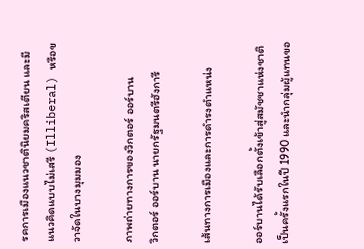รคการเมืองแนวชาตินิยมคริสเตียน และมีแนวคิดแบบไม่เสรี (Illiberal) หรือขวาจัดในบางมุมมอง

ภาพถ่ายทางการของวิกตอร์ ออร์บาน
วิกตอร์ ออร์บาน นายกรัฐมนตรีฮังการี

เส้นทางการเมืองและการดำรงตำแหน่ง

ออร์บานได้รับเลือกตั้งเข้าสู่สมัชชาแห่งชาติเป็นครั้งแรกในปี 1990 และนำกลุ่มผู้แทนขอ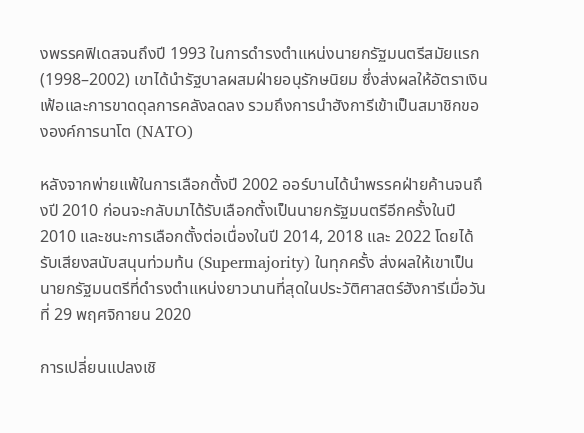งพรรคฟิเดสจนถึงปี 1993 ในการดำรงตำแหน่งนายกรัฐมนตรีสมัยแรก (1998–2002) เขาได้นำรัฐบาลผสมฝ่ายอนุรักษนิยม ซึ่งส่งผลให้อัตราเงินเฟ้อและการขาดดุลการคลังลดลง รวมถึงการนำฮังการีเข้าเป็นสมาชิกขององค์การนาโต (NATO)

หลังจากพ่ายแพ้ในการเลือกตั้งปี 2002 ออร์บานได้นำพรรคฝ่ายค้านจนถึงปี 2010 ก่อนจะกลับมาได้รับเลือกตั้งเป็นนายกรัฐมนตรีอีกครั้งในปี 2010 และชนะการเลือกตั้งต่อเนื่องในปี 2014, 2018 และ 2022 โดยได้รับเสียงสนับสนุนท่วมท้น (Supermajority) ในทุกครั้ง ส่งผลให้เขาเป็นนายกรัฐมนตรีที่ดำรงตำแหน่งยาวนานที่สุดในประวัติศาสตร์ฮังการีเมื่อวันที่ 29 พฤศจิกายน 2020

การเปลี่ยนแปลงเชิ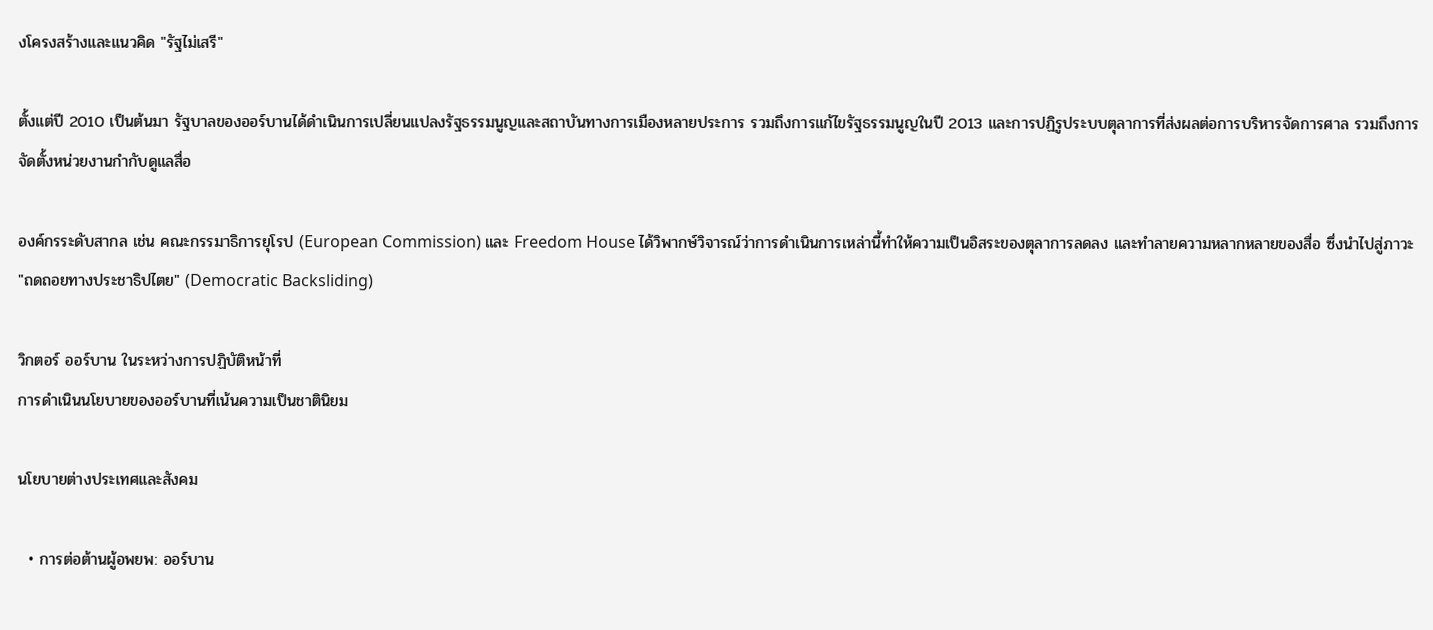งโครงสร้างและแนวคิด "รัฐไม่เสรี"

ตั้งแต่ปี 2010 เป็นต้นมา รัฐบาลของออร์บานได้ดำเนินการเปลี่ยนแปลงรัฐธรรมนูญและสถาบันทางการเมืองหลายประการ รวมถึงการแก้ไขรัฐธรรมนูญในปี 2013 และการปฏิรูประบบตุลาการที่ส่งผลต่อการบริหารจัดการศาล รวมถึงการจัดตั้งหน่วยงานกำกับดูแลสื่อ

องค์กรระดับสากล เช่น คณะกรรมาธิการยุโรป (European Commission) และ Freedom House ได้วิพากษ์วิจารณ์ว่าการดำเนินการเหล่านี้ทำให้ความเป็นอิสระของตุลาการลดลง และทำลายความหลากหลายของสื่อ ซึ่งนำไปสู่ภาวะ "ถดถอยทางประชาธิปไตย" (Democratic Backsliding)

วิกตอร์ ออร์บาน ในระหว่างการปฏิบัติหน้าที่
การดำเนินนโยบายของออร์บานที่เน้นความเป็นชาตินิยม

นโยบายต่างประเทศและสังคม

  • การต่อต้านผู้อพยพ: ออร์บาน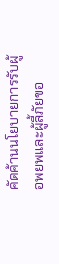คัดค้านนโยบายการรับผู้อพยพและผู้ลี้ภัยขอ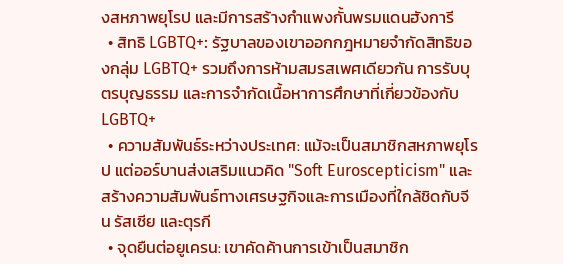งสหภาพยุโรป และมีการสร้างกำแพงกั้นพรมแดนฮังการี
  • สิทธิ LGBTQ+: รัฐบาลของเขาออกกฎหมายจำกัดสิทธิของกลุ่ม LGBTQ+ รวมถึงการห้ามสมรสเพศเดียวกัน การรับบุตรบุญธรรม และการจำกัดเนื้อหาการศึกษาที่เกี่ยวข้องกับ LGBTQ+
  • ความสัมพันธ์ระหว่างประเทศ: แม้จะเป็นสมาชิกสหภาพยุโรป แต่ออร์บานส่งเสริมแนวคิด "Soft Euroscepticism" และสร้างความสัมพันธ์ทางเศรษฐกิจและการเมืองที่ใกล้ชิดกับจีน รัสเซีย และตุรกี
  • จุดยืนต่อยูเครน: เขาคัดค้านการเข้าเป็นสมาชิก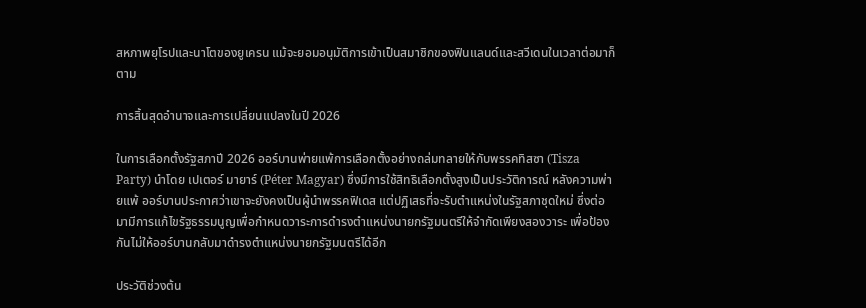สหภาพยุโรปและนาโตของยูเครน แม้จะยอมอนุมัติการเข้าเป็นสมาชิกของฟินแลนด์และสวีเดนในเวลาต่อมาก็ตาม

การสิ้นสุดอำนาจและการเปลี่ยนแปลงในปี 2026

ในการเลือกตั้งรัฐสภาปี 2026 ออร์บานพ่ายแพ้การเลือกตั้งอย่างถล่มทลายให้กับพรรคทิสซา (Tisza Party) นำโดย เปเตอร์ มายาร์ (Péter Magyar) ซึ่งมีการใช้สิทธิเลือกตั้งสูงเป็นประวัติการณ์ หลังความพ่ายแพ้ ออร์บานประกาศว่าเขาจะยังคงเป็นผู้นำพรรคฟิเดส แต่ปฏิเสธที่จะรับตำแหน่งในรัฐสภาชุดใหม่ ซึ่งต่อมามีการแก้ไขรัฐธรรมนูญเพื่อกำหนดวาระการดำรงตำแหน่งนายกรัฐมนตรีให้จำกัดเพียงสองวาระ เพื่อป้องกันไม่ให้ออร์บานกลับมาดำรงตำแหน่งนายกรัฐมนตรีได้อีก

ประวัติช่วงต้น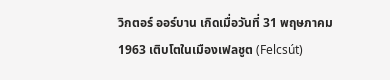วิกตอร์ ออร์บาน เกิดเมื่อวันที่ 31 พฤษภาคม 1963 เติบโตในเมืองเฟลชูต (Felcsút)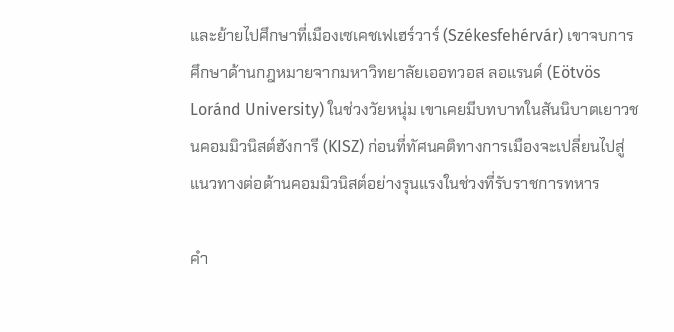และย้ายไปศึกษาที่เมืองเซเคชเฟเฮร์วาร์ (Székesfehérvár) เขาจบการศึกษาด้านกฎหมายจากมหาวิทยาลัยเออทวอส ลอแรนด์ (Eötvös Loránd University) ในช่วงวัยหนุ่ม เขาเคยมีบทบาทในสันนิบาตเยาวชนคอมมิวนิสต์ฮังการี (KISZ) ก่อนที่ทัศนคติทางการเมืองจะเปลี่ยนไปสู่แนวทางต่อต้านคอมมิวนิสต์อย่างรุนแรงในช่วงที่รับราชการทหาร

คำ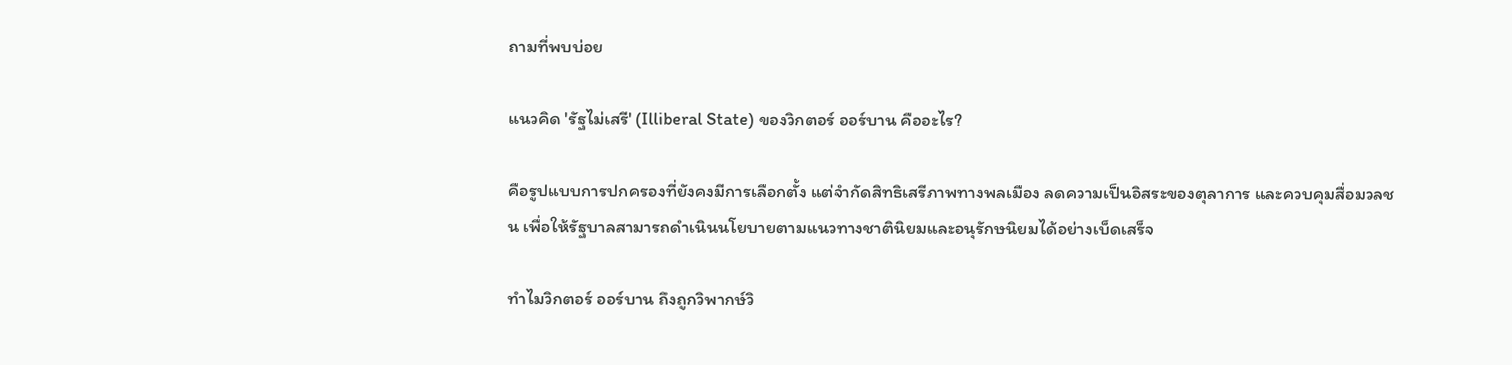ถามที่พบบ่อย

แนวคิด 'รัฐไม่เสรี' (Illiberal State) ของวิกตอร์ ออร์บาน คืออะไร?

คือรูปแบบการปกครองที่ยังคงมีการเลือกตั้ง แต่จำกัดสิทธิเสรีภาพทางพลเมือง ลดความเป็นอิสระของตุลาการ และควบคุมสื่อมวลชน เพื่อให้รัฐบาลสามารถดำเนินนโยบายตามแนวทางชาตินิยมและอนุรักษนิยมได้อย่างเบ็ดเสร็จ

ทำไมวิกตอร์ ออร์บาน ถึงถูกวิพากษ์วิ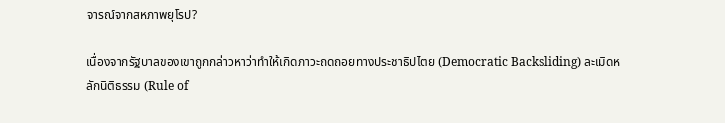จารณ์จากสหภาพยุโรป?

เนื่องจากรัฐบาลของเขาถูกกล่าวหาว่าทำให้เกิดภาวะถดถอยทางประชาธิปไตย (Democratic Backsliding) ละเมิดหลักนิติธรรม (Rule of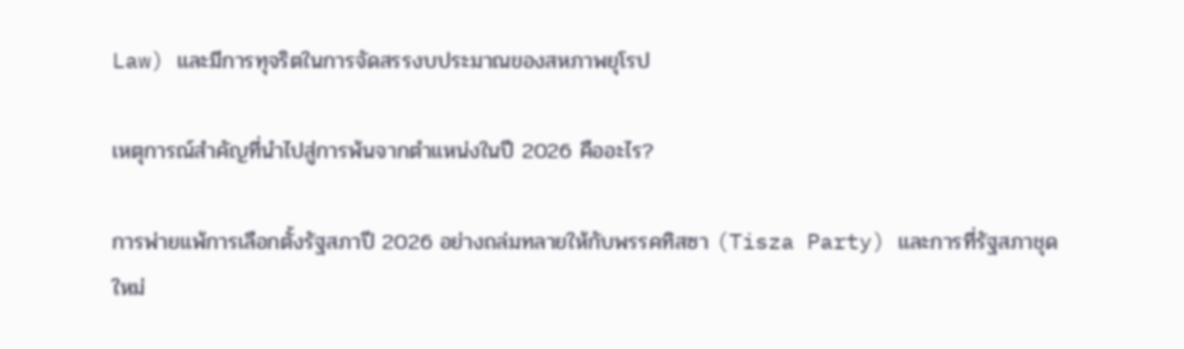Law) และมีการทุจริตในการจัดสรรงบประมาณของสหภาพยุโรป

เหตุการณ์สำคัญที่นำไปสู่การพ้นจากตำแหน่งในปี 2026 คืออะไร?

การพ่ายแพ้การเลือกตั้งรัฐสภาปี 2026 อย่างถล่มทลายให้กับพรรคทิสซา (Tisza Party) และการที่รัฐสภาชุดใหม่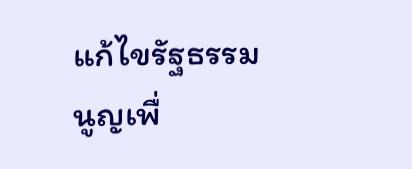แก้ไขรัฐธรรมนูญเพื่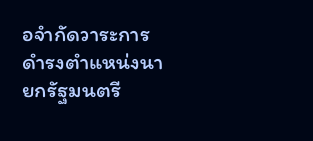อจำกัดวาระการดำรงตำแหน่งนายกรัฐมนตรี